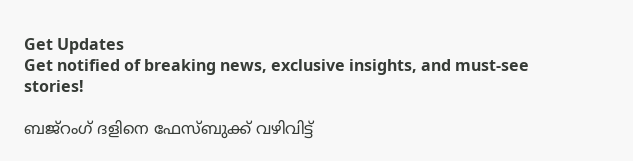Get Updates
Get notified of breaking news, exclusive insights, and must-see stories!

ബജ്റംഗ് ദളിനെ ഫേസ്ബുക്ക് വഴിവിട്ട്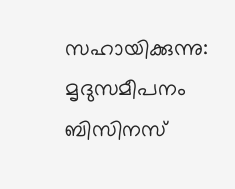സഹായിക്കുന്നു: മൃദുസമീപനം ബിസിനസ്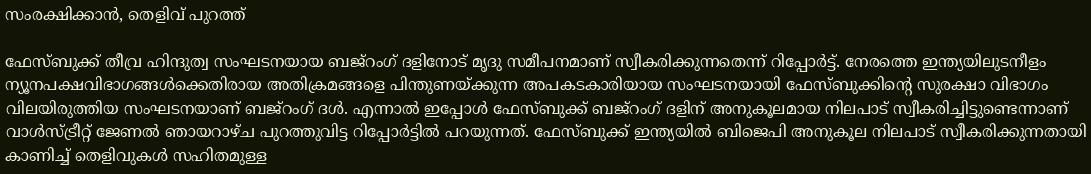സംരക്ഷിക്കാൻ, തെളിവ് പുറത്ത്

ഫേസ്ബുക്ക് തീവ്ര ഹിന്ദുത്വ സംഘടനയായ ബജ്റംഗ് ദളിനോട് മൃദു സമീപനമാണ് സ്വീകരിക്കുന്നതെന്ന് റിപ്പോർട്ട്. നേരത്തെ ഇന്ത്യയിലുടനീളം ന്യൂനപക്ഷവിഭാഗങ്ങൾക്കെതിരായ അതിക്രമങ്ങളെ പിന്തുണയ്ക്കുന്ന അപകടകാരിയായ സംഘടനയായി ഫേസ്ബുക്കിന്റെ സുരക്ഷാ വിഭാഗം വിലയിരുത്തിയ സംഘടനയാണ് ബജ്റംഗ് ദൾ. എന്നാൽ ഇപ്പോൾ ഫേസ്ബുക്ക് ബജ്റംഗ് ദളിന് അനുകൂലമായ നിലപാട് സ്വീകരിച്ചിട്ടുണ്ടെന്നാണ് വാൾസ്ട്രീറ്റ് ജേണൽ ഞായറാഴ്ച പുറത്തുവിട്ട റിപ്പോർട്ടിൽ പറയുന്നത്. ഫേസ്ബുക്ക് ഇന്ത്യയിൽ ബിജെപി അനുകൂല നിലപാട് സ്വീകരിക്കുന്നതായി കാണിച്ച് തെളിവുകൾ സഹിതമുള്ള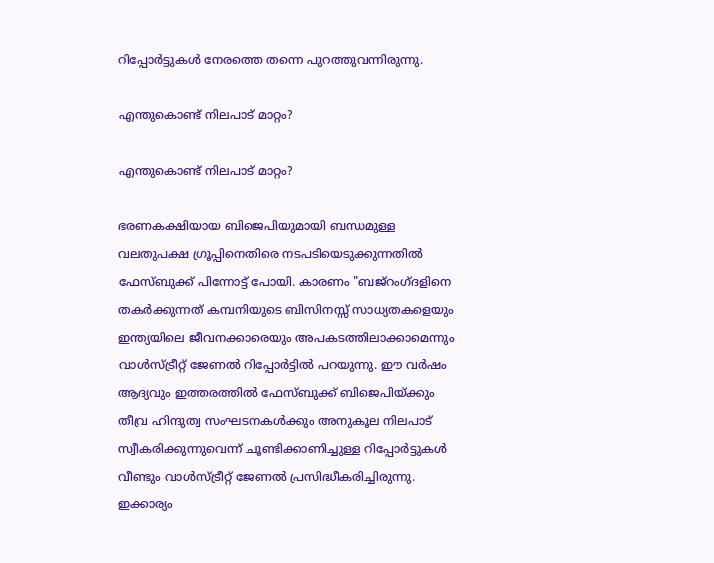റിപ്പോർട്ടുകൾ നേരത്തെ തന്നെ പുറത്തുവന്നിരുന്നു.

എന്തുകൊണ്ട് നിലപാട് മാറ്റം?

എന്തുകൊണ്ട് നിലപാട് മാറ്റം?

ഭരണകക്ഷിയായ ബിജെപിയുമായി ബന്ധമുള്ള വലതുപക്ഷ ഗ്രൂപ്പിനെതിരെ നടപടിയെടുക്കുന്നതിൽ ഫേസ്ബുക്ക് പിന്നോട്ട് പോയി. കാരണം "ബജ്‌റംഗ്ദളിനെ തകർക്കുന്നത് കമ്പനിയുടെ ബിസിനസ്സ് സാധ്യതകളെയും ഇന്ത്യയിലെ ജീവനക്കാരെയും അപകടത്തിലാക്കാമെന്നും വാൾസ്ട്രീറ്റ് ജേണൽ റിപ്പോർട്ടിൽ പറയുന്നു. ഈ വർഷം ആദ്യവും ഇത്തരത്തിൽ ഫേസ്ബുക്ക് ബിജെപിയ്ക്കും തീവ്ര ഹിന്ദുത്വ സംഘടനകൾക്കും അനുകൂല നിലപാട് സ്വീകരിക്കുന്നുവെന്ന് ചൂണ്ടിക്കാണിച്ചുള്ള റിപ്പോർട്ടുകൾ വീണ്ടും വാൾസ്ട്രീറ്റ് ജേണൽ പ്രസിദ്ധീകരിച്ചിരുന്നു. ഇക്കാര്യം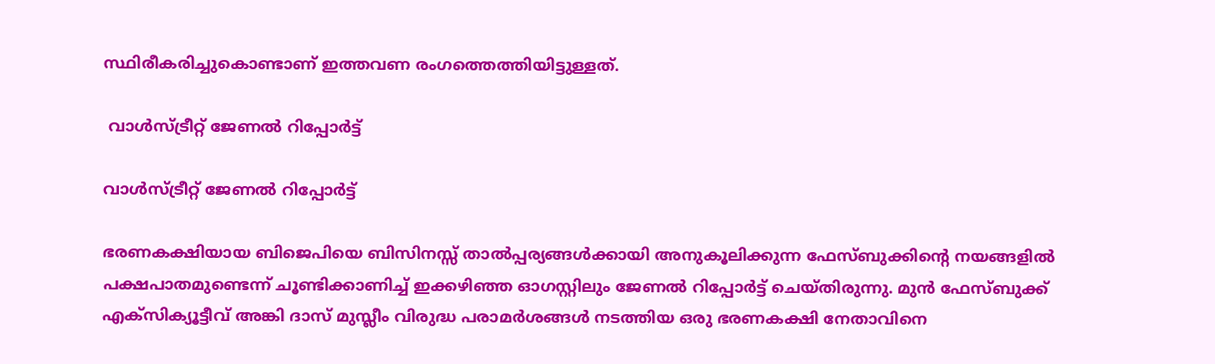സ്ഥിരീകരിച്ചുകൊണ്ടാണ് ഇത്തവണ രംഗത്തെത്തിയിട്ടുള്ളത്.

 വാൾസ്ട്രീറ്റ് ജേണൽ റിപ്പോർട്ട്

വാൾസ്ട്രീറ്റ് ജേണൽ റിപ്പോർട്ട്

ഭരണകക്ഷിയായ ബിജെപിയെ ബിസിനസ്സ് താൽപ്പര്യങ്ങൾക്കായി അനുകൂലിക്കുന്ന ഫേസ്ബുക്കിന്റെ നയങ്ങളിൽ പക്ഷപാതമുണ്ടെന്ന് ചൂണ്ടിക്കാണിച്ച് ഇക്കഴിഞ്ഞ ഓഗസ്റ്റിലും ജേണൽ റിപ്പോർട്ട് ചെയ്തിരുന്നു. മുൻ ഫേസ്ബുക്ക് എക്സിക്യൂട്ടീവ് അങ്കി ദാസ് മുസ്ലീം വിരുദ്ധ പരാമർശങ്ങൾ നടത്തിയ ഒരു ഭരണകക്ഷി നേതാവിനെ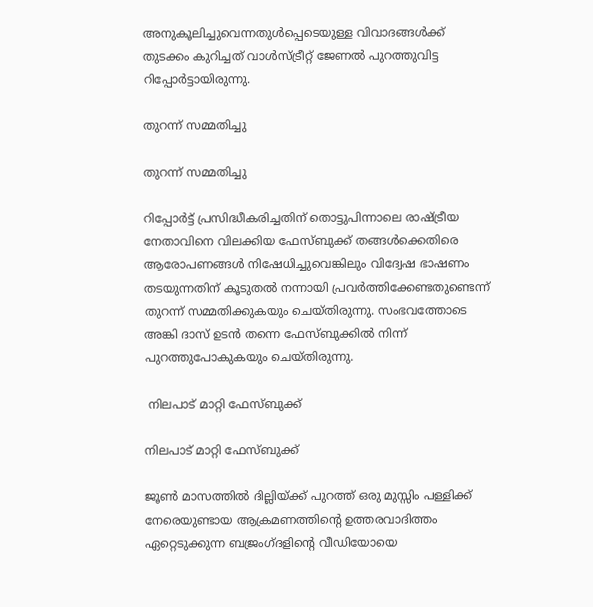അനുകൂലിച്ചുവെന്നതുൾപ്പെടെയുള്ള വിവാദങ്ങൾക്ക് തുടക്കം കുറിച്ചത് വാൾസ്ട്രീറ്റ് ജേണൽ പുറത്തുവിട്ട റിപ്പോർട്ടായിരുന്നു.

തുറന്ന് സമ്മതിച്ചു

തുറന്ന് സമ്മതിച്ചു

റിപ്പോർട്ട് പ്രസിദ്ധീകരിച്ചതിന് തൊട്ടുപിന്നാലെ രാഷ്ട്രീയ നേതാവിനെ വിലക്കിയ ഫേസ്ബുക്ക് തങ്ങൾക്കെതിരെ ആരോപണങ്ങൾ നിഷേധിച്ചുവെങ്കിലും വിദ്വേഷ ഭാഷണം തടയുന്നതിന് കൂടുതൽ നന്നായി പ്രവർത്തിക്കേണ്ടതുണ്ടെന്ന് തുറന്ന് സമ്മതിക്കുകയും ചെയ്തിരുന്നു. സംഭവത്തോടെ അങ്കി ദാസ് ഉടൻ തന്നെ ഫേസ്ബുക്കിൽ നിന്ന് പുറത്തുപോകുകയും ചെയ്തിരുന്നു.

 നിലപാട് മാറ്റി ഫേസ്ബുക്ക്

നിലപാട് മാറ്റി ഫേസ്ബുക്ക്

ജൂൺ മാസത്തിൽ ദില്ലിയ്ക്ക് പുറത്ത് ഒരു മുസ്സിം പള്ളിക്ക് നേരെയുണ്ടായ ആക്രമണത്തിന്റെ ഉത്തരവാദിത്തം ഏറ്റെടുക്കുന്ന ബജ്രംഗ്ദളിന്റെ വീഡിയോയെ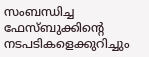സംബന്ധിച്ച ഫേസ്ബുക്കിന്റെ നടപടികളെക്കുറിച്ചും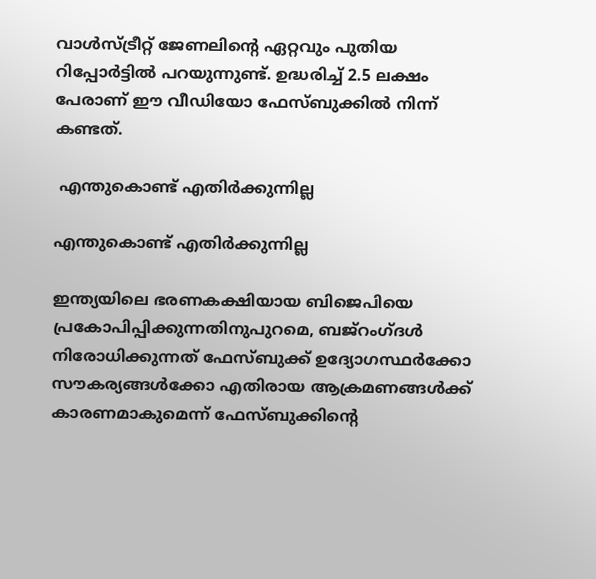വാൾസ്ട്രീറ്റ് ജേണലിന്റെ ഏറ്റവും പുതിയ റിപ്പോർട്ടിൽ പറയുന്നുണ്ട്. ഉദ്ധരിച്ച് 2.5 ലക്ഷം പേരാണ് ഈ വീഡിയോ ഫേസ്ബുക്കിൽ നിന്ന് കണ്ടത്.

 എന്തുകൊണ്ട് എതിർക്കുന്നില്ല

എന്തുകൊണ്ട് എതിർക്കുന്നില്ല

ഇന്ത്യയിലെ ഭരണകക്ഷിയായ ബിജെപിയെ പ്രകോപിപ്പിക്കുന്നതിനുപുറമെ, ബജ്‌റംഗ്ദൾ നിരോധിക്കുന്നത് ഫേസ്ബുക്ക് ഉദ്യോഗസ്ഥർക്കോ സൗകര്യങ്ങൾക്കോ എതിരായ ആക്രമണങ്ങൾക്ക് കാരണമാകുമെന്ന് ഫേസ്ബുക്കിന്റെ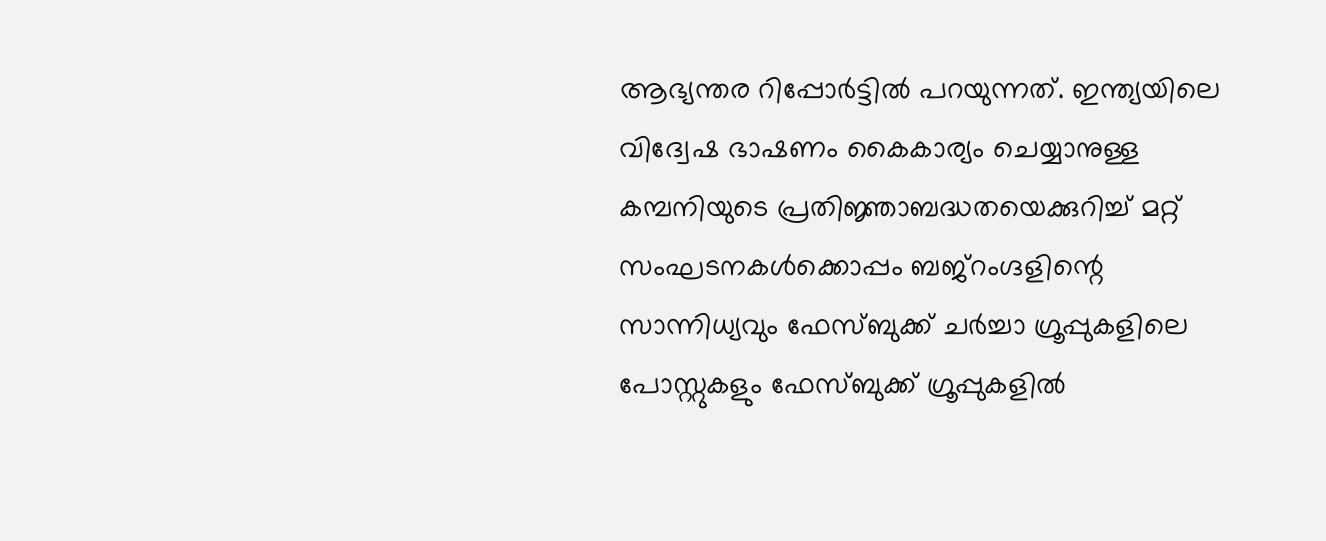ആഭ്യന്തര റിപ്പോർട്ടിൽ പറയുന്നത്. ഇന്ത്യയിലെ വിദ്വേഷ ഭാഷണം കൈകാര്യം ചെയ്യാനുള്ള കമ്പനിയുടെ പ്രതിജ്ഞാബദ്ധതയെക്കുറിച്ച് മറ്റ് സംഘടനകൾക്കൊപ്പം ബജ്‌റംഗ്ദളിന്റെ സാന്നിധ്യവും ഫേസ്ബുക്ക് ചർച്ചാ ഗ്രൂപ്പുകളിലെ പോസ്റ്റുകളും ഫേസ്ബുക്ക് ഗ്രൂപ്പുകളിൽ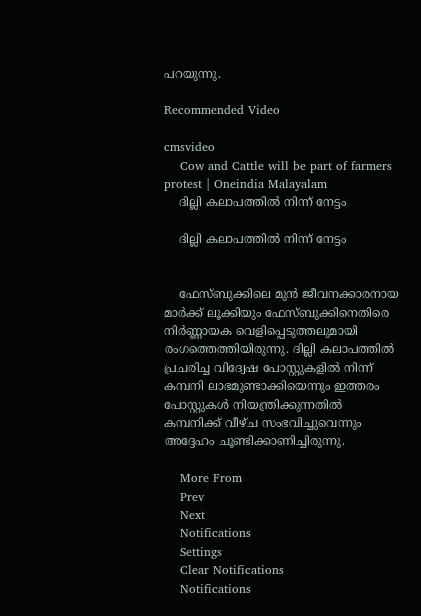പറയുന്നു.

Recommended Video

cmsvideo
    Cow and Cattle will be part of farmers protest | Oneindia Malayalam
    ദില്ലി കലാപത്തിൽ നിന്ന് നേട്ടം

    ദില്ലി കലാപത്തിൽ നിന്ന് നേട്ടം


    ഫേസ്ബുക്കിലെ മുൻ ജീവനക്കാരനായ മാർക്ക് ലൂക്കിയും ഫേസ്ബുക്കിനെതിരെ നിർണ്ണായക വെളിപ്പെടുത്തലുമായി രംഗത്തെത്തിയിരുന്നു. ദില്ലി കലാപത്തിൽ പ്രചരിച്ച വിദ്വേഷ പോസ്റ്റുകളിൽ നിന്ന് കമ്പനി ലാഭമുണ്ടാക്കിയെന്നും ഇത്തരം പോസ്റ്റുകൾ നിയന്ത്രിക്കുന്നതിൽ കമ്പനിക്ക് വീഴ്ച സംഭവിച്ചുവെന്നും അദ്ദേഹം ചൂണ്ടിക്കാണിച്ചിരുന്നു.

    More From
    Prev
    Next
    Notifications
    Settings
    Clear Notifications
    Notifications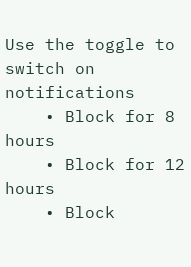Use the toggle to switch on notifications
    • Block for 8 hours
    • Block for 12 hours
    • Block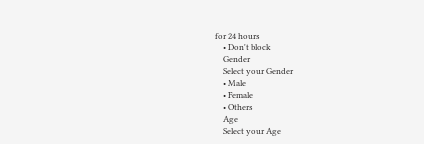for 24 hours
    • Don't block
    Gender
    Select your Gender
    • Male
    • Female
    • Others
    Age
    Select your Age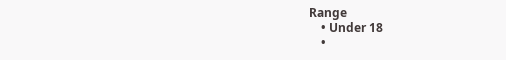Range
    • Under 18
    •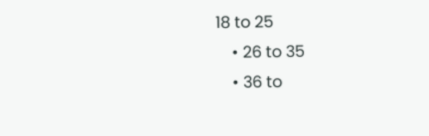18 to 25
    • 26 to 35
    • 36 to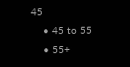45
    • 45 to 55
    • 55+